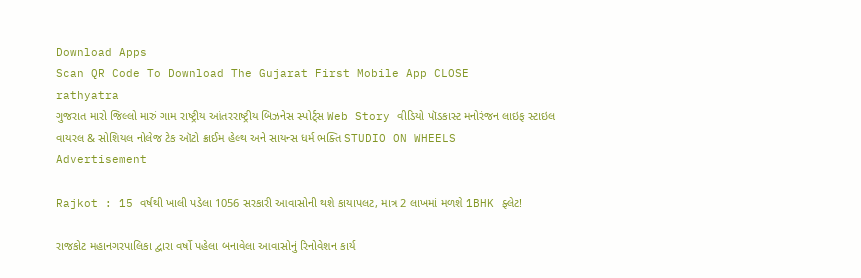Download Apps
Scan QR Code To Download The Gujarat First Mobile App CLOSE
rathyatra
ગુજરાત મારો જિલ્લો મારું ગામ રાષ્ટ્રીય આંતરરાષ્ટ્રીય બિઝનેસ સ્પોર્ટ્સ Web Story વીડિયો પૉડકાસ્ટ મનોરંજન લાઇફ સ્ટાઇલ વાયરલ & સોશિયલ નોલેજ ટેક ઑટો ક્રાઈમ હેલ્થ અને સાયન્સ ધર્મ ભક્તિ STUDIO ON WHEELS
Advertisement

Rajkot : 15 વર્ષથી ખાલી પડેલા 1056 સરકારી આવાસોની થશે કાયાપલટ, માત્ર 2 લાખમાં મળશે 1BHK ફ્લેટ!

રાજકોટ મહાનગરપાલિકા દ્વારા વર્ષો પહેલા બનાવેલા આવાસોનું રિનોવેશન કાર્ય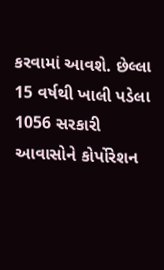કરવામાં આવશે. છેલ્લા 15 વર્ષથી ખાલી પડેલા 1056 સરકારી આવાસોને કોર્પોરેશન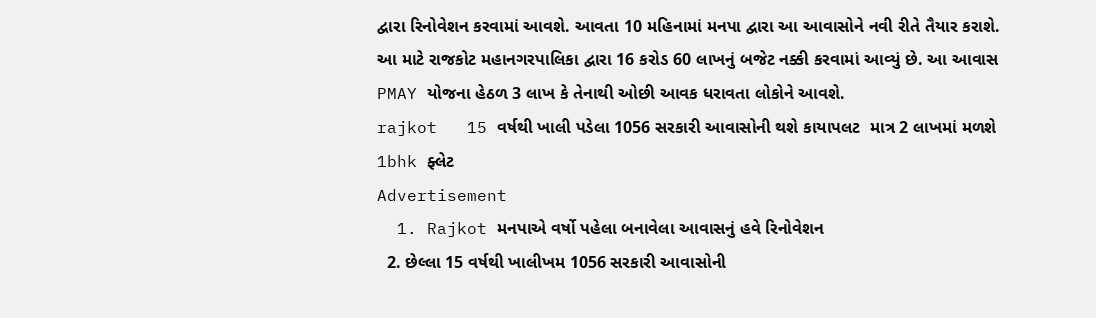દ્વારા રિનોવેશન કરવામાં આવશે. આવતા 10 મહિનામાં મનપા દ્વારા આ આવાસોને નવી રીતે તૈયાર કરાશે. આ માટે રાજકોટ મહાનગરપાલિકા દ્વારા 16 કરોડ 60 લાખનું બજેટ નક્કી કરવામાં આવ્યું છે. આ આવાસ PMAY યોજના હેઠળ 3 લાખ કે તેનાથી ઓછી આવક ધરાવતા લોકોને આવશે.
rajkot   15 વર્ષથી ખાલી પડેલા 1056 સરકારી આવાસોની થશે કાયાપલટ  માત્ર 2 લાખમાં મળશે 1bhk ફ્લેટ
Advertisement
  1. Rajkot મનપાએ વર્ષો પહેલા બનાવેલા આવાસનું હવે રિનોવેશન
  2. છેલ્લા 15 વર્ષથી ખાલીખમ 1056 સરકારી આવાસોની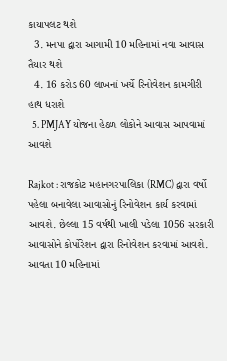કાયાપલટ થશે
  3. મનપા દ્વારા આગામી 10 મહિનામાં નવા આવાસ તૈયાર થશે
  4. 16 કરોડ 60 લાખનાં ખર્ચે રિનોવેશન કામગીરી હાથ ધરાશે
  5. PMJAY યોજના હેઠળ લોકોને આવાસ આપવામાં આવશે

Rajkot : રાજકોટ મહાનગરપાલિકા (RMC) દ્વારા વર્ષો પહેલા બનાવેલા આવાસોનું રિનોવેશન કાર્ય કરવામાં આવશે. છેલ્લા 15 વર્ષથી ખાલી પડેલા 1056 સરકારી આવાસોને કોર્પોરેશન દ્વારા રિનોવેશન કરવામાં આવશે. આવતા 10 મહિનામાં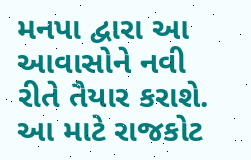મનપા દ્વારા આ આવાસોને નવી રીતે તૈયાર કરાશે. આ માટે રાજકોટ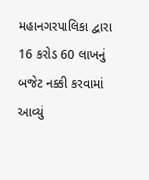મહાનગરપાલિકા દ્વારા 16 કરોડ 60 લાખનું બજેટ નક્કી કરવામાં આવ્યું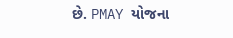છે. PMAY યોજના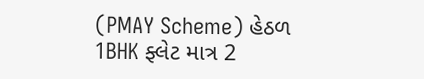(PMAY Scheme) હેઠળ 1BHK ફ્લેટ માત્ર 2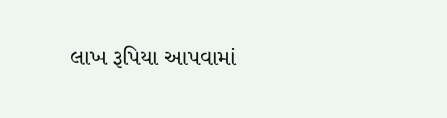લાખ રૂપિયા આપવામાં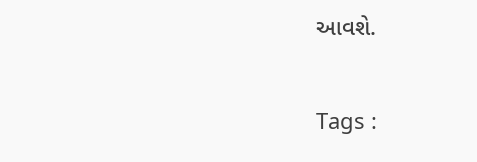આવશે.

Tags :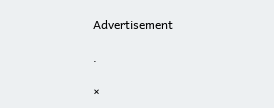Advertisement

.

×